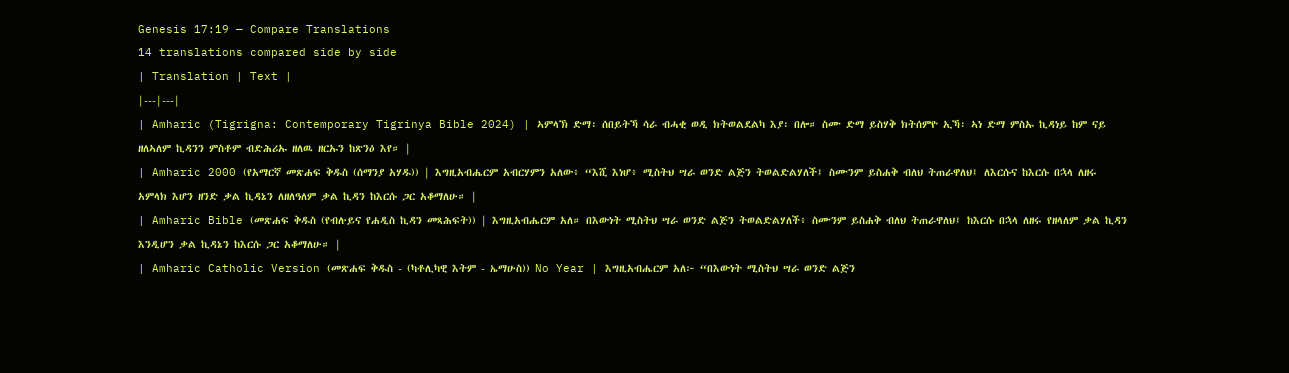Genesis 17:19 — Compare Translations
14 translations compared side by side
| Translation | Text |
|---|---|
| Amharic (Tigrigna: Contemporary Tigrinya Bible 2024) | ኣምላኽ ድማ፡ ሰበይትኻ ሳራ ብሓቂ ወዲ ክትወልደልካ እያ፡ በሎ። ስሙ ድማ ይስሃቅ ክትሰምዮ ኢኻ፡ ኣነ ድማ ምስኡ ኪዳነይ ከም ናይ ዘለኣለም ኪዳንን ምስቶም ብድሕሪኡ ዘለዉ ዘርኡን ከጽንዕ እየ። |
| Amharic 2000 (የአማርኛ መጽሐፍ ቅዱስ (ሰማንያ አሃዱ)) | እግዚአብሔርም አብርሃምን አለው፥ “እሺ እነሆ፥ ሚስትህ ሣራ ወንድ ልጅን ትወልድልሃለች፤ ስሙንም ይስሐቅ ብለህ ትጠራዋለህ፤ ለእርሱና ከእርሱ በኋላ ለዘሩ አምላክ እሆን ዘንድ ቃል ኪዳኔን ለዘለዓለም ቃል ኪዳን ከእርሱ ጋር አቆማለሁ። |
| Amharic Bible (መጽሐፍ ቅዱስ (የብሉይና የሐዲስ ኪዳን መጻሕፍት)) | እግዚአብሔርም አለ። በእውነት ሚስትህ ሣራ ወንድ ልጅን ትወልድልሃለች፥ ስሙንም ይስሐቅ ብለህ ትጠራዋለህ፤ ከእርሱ በኋላ ለዘሩ የዘላለም ቃል ኪዳን እንዲሆን ቃል ኪዳኔን ከእርሱ ጋር አቆማለሁ። |
| Amharic Catholic Version (መጽሐፍ ቅዱስ - (ካቶሊካዊ እትም - ኤማሁስ)) No Year | እግዚአብሔርም አለ፦ “በእውነት ሚስትህ ሣራ ወንድ ልጅን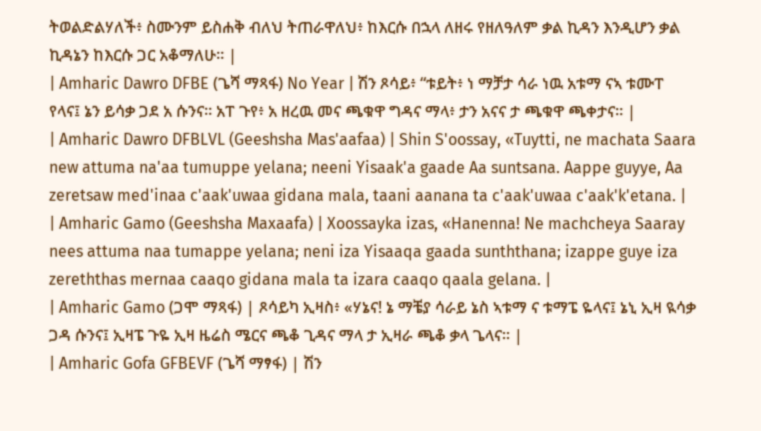ትወልድልሃለች፥ ስሙንም ይስሐቅ ብለህ ትጠራዋለህ፥ ከእርሱ በኋላ ለዘሩ የዘለዓለም ቃል ኪዳን እንዲሆን ቃል ኪዳኔን ከእርሱ ጋር አቆማለሁ። |
| Amharic Dawro DFBE (ጌሻ ማጻፋ) No Year | ሽን ጾሳይ፥ “ቱይት፥ ነ ማቻታ ሳራ ነዉ አቱማ ናኣ ቱሙፐ የላና፤ ኔን ይሳቃ ጋደ አ ሱንና። አፐ ጉየ፥ አ ዘረዉ መና ጫቁዋ ግዳና ማላ፥ ታን አናና ታ ጫቁዋ ጫቀታና። |
| Amharic Dawro DFBLVL (Geeshsha Mas'aafaa) | Shin S'oossay, «Tuytti, ne machata Saara new attuma na'aa tumuppe yelana; neeni Yisaak'a gaade Aa suntsana. Aappe guyye, Aa zeretsaw med'inaa c'aak'uwaa gidana mala, taani aanana ta c'aak'uwaa c'aak'k'etana. |
| Amharic Gamo (Geeshsha Maxaafa) | Xoossayka izas, «Hanenna! Ne machcheya Saaray nees attuma naa tumappe yelana; neni iza Yisaaqa gaada sunththana; izappe guye iza zereththas mernaa caaqo gidana mala ta izara caaqo qaala gelana. |
| Amharic Gamo (ጋሞ ማጻፋ) | ጾሳይካ ኢዛስ፥ «ሃኔና! ኔ ማቼያ ሳራይ ኔስ ኣቱማ ና ቱማፔ ዬላና፤ ኔኒ ኢዛ ዪሳቃ ጋዳ ሱንና፤ ኢዛፔ ጉዬ ኢዛ ዜሬስ ሜርና ጫቆ ጊዳና ማላ ታ ኢዛራ ጫቆ ቃላ ጌላና። |
| Amharic Gofa GFBEVF (ጌሻ ማፃፋ) | ሽን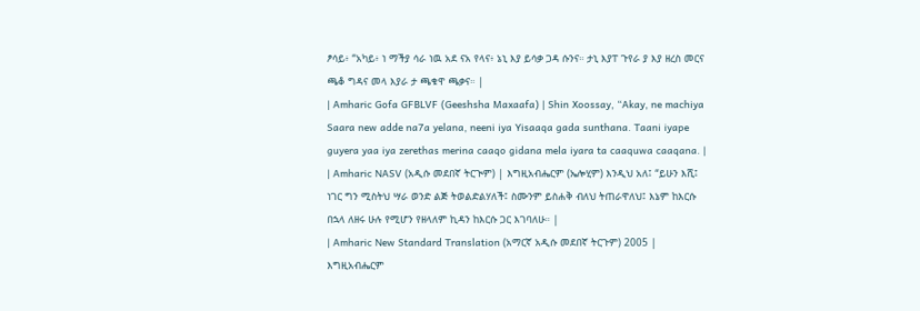ፆሳይ፥ “አካይ፥ ነ ማችያ ሳራ ነዉ አደ ናአ የላና፥ ኔኒ እያ ይሳቃ ጋዳ ሱንና። ታኒ እያፐ ጉየራ ያ እያ ዘረስ መርና ጫቆ ግዳና መላ እያራ ታ ጫቁዋ ጫቃና። |
| Amharic Gofa GFBLVF (Geeshsha Maxaafa) | Shin Xoossay, “Akay, ne machiya Saara new adde na7a yelana, neeni iya Yisaaqa gada sunthana. Taani iyape guyera yaa iya zerethas merina caaqo gidana mela iyara ta caaquwa caaqana. |
| Amharic NASV (አዲሱ መደበኛ ትርጒም) | እግዚአብሔርም (ኤሎሂም) እንዲህ አለ፤ “ይሁን እሺ፤ ነገር ግን ሚስትህ ሣራ ወንድ ልጅ ትወልድልሃለች፤ ስሙንም ይስሐቅ ብለህ ትጠራዋለህ፤ እኔም ከእርሱ በኋላ ለዘሩ ሁሉ የሚሆን የዘላለም ኪዳን ከእርሱ ጋር እገባለሁ። |
| Amharic New Standard Translation (አማርኛ አዲሱ መደበኛ ትርጉም) 2005 | እግዚአብሔርም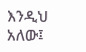እንዲህ አለው፤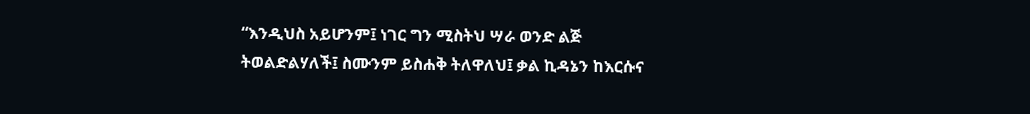“እንዲህስ አይሆንም፤ ነገር ግን ሚስትህ ሣራ ወንድ ልጅ ትወልድልሃለች፤ ስሙንም ይስሐቅ ትለዋለህ፤ ቃል ኪዳኔን ከእርሱና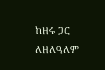ከዘሩ ጋር ለዘለዓለም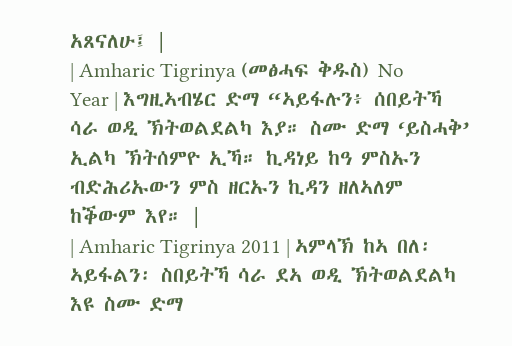አጸናለሁ፤ |
| Amharic Tigrinya (መፅሓፍ ቅዱስ) No Year | እግዚኣብሄር ድማ “ኣይፋሉን፥ ሰበይትኻ ሳራ ወዲ ኽትወልደልካ እያ። ስሙ ድማ ‘ይስሓቅ’ ኢልካ ኽትሰምዮ ኢኻ። ኪዳነይ ከዓ ምስኡን ብድሕሪኡውን ምስ ዘርኡን ኪዳን ዘለኣለም ከቕውም እየ። |
| Amharic Tigrinya 2011 | ኣምላኽ ከኣ በለ፡ ኣይፋልን፡ ስበይትኻ ሳራ ደኣ ወዲ ኽትወልደልካ እዩ ስሙ ድማ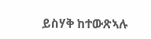ይስሃቅ ከተውጽኣሉ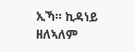ኢኻ። ኪዳነይ ዘለኣለም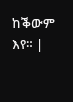ከቕውም እየ። |